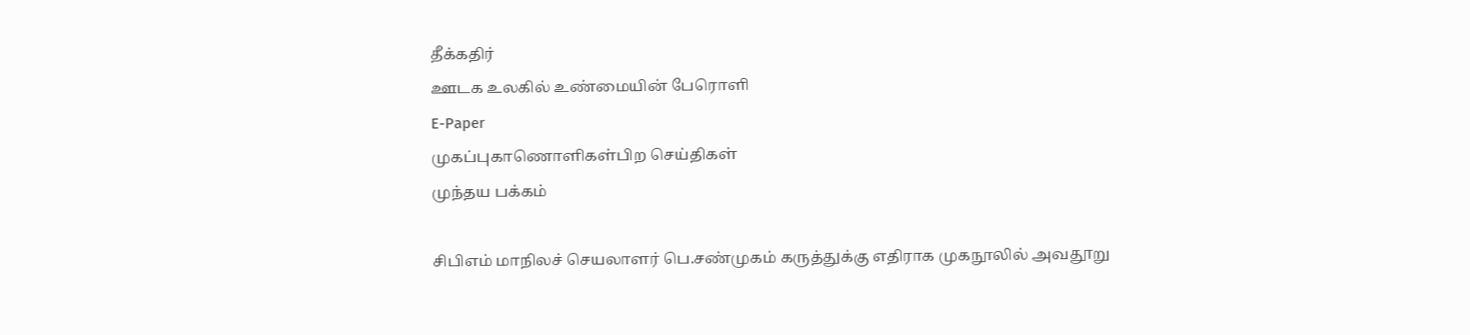தீக்கதிர்
ஊடக உலகில் உண்மையின் பேரொளி
E-Paper
முகப்புகாணொளிகள்பிற செய்திகள்
முந்தய பக்கம்

சிபிஎம் மாநிலச் செயலாளர் பெ.சண்முகம் கருத்துக்கு எதிராக முகநூலில் அவதூறு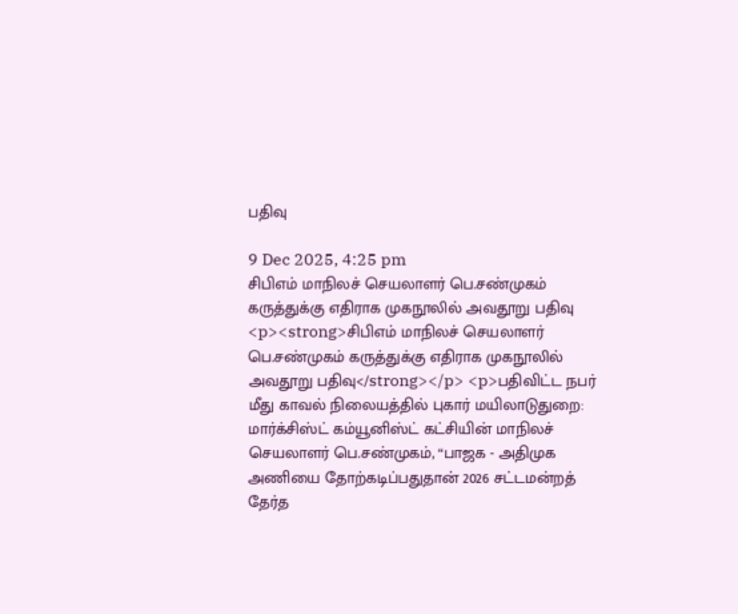பதிவு

9 Dec 2025, 4:25 pm
சிபிஎம் மாநிலச் செயலாளர் பெ.சண்முகம் கருத்துக்கு எதிராக முகநூலில் அவதூறு பதிவு
<p><strong>சிபிஎம் மாநிலச் செயலாளர் பெ.சண்முகம் கருத்துக்கு எதிராக முகநூலில் அவதூறு பதிவு</strong></p> <p>பதிவிட்ட நபர் மீது காவல் நிலையத்தில் புகார் மயிலாடுதுறை: மார்க்சிஸ்ட் கம்யூனிஸ்ட் கட்சியின் மாநிலச் செயலாளர் பெ.சண்முகம், “பாஜக - அதிமுக அணியை தோற்கடிப்பதுதான் 2026 சட்டமன்றத் தேர்த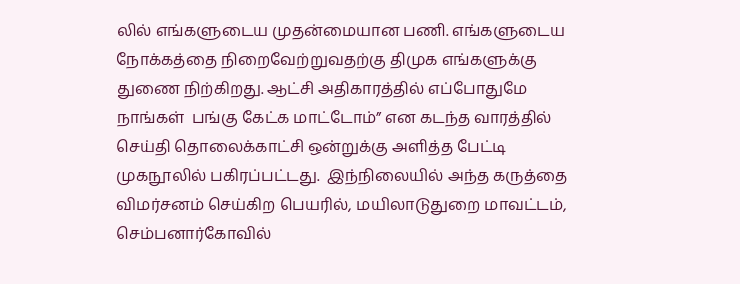லில் எங்களுடைய முதன்மையான பணி. எங்களுடைய நோக்கத்தை நிறைவேற்றுவதற்கு திமுக எங்களுக்கு துணை நிற்கிறது. ஆட்சி அதிகாரத்தில் எப்போதுமே நாங்கள்  பங்கு கேட்க மாட்டோம்” என கடந்த வாரத்தில் செய்தி தொலைக்காட்சி ஒன்றுக்கு அளித்த பேட்டி முகநூலில் பகிரப்பட்டது.  இந்நிலையில் அந்த கருத்தை விமர்சனம் செய்கிற பெயரில், மயிலாடுதுறை மாவட்டம், செம்பனார்கோவில்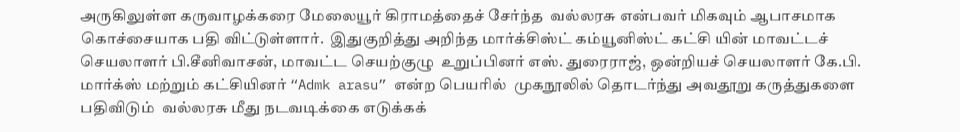அருகிலுள்ள கருவாழக்கரை மேலையூர் கிராமத்தைச் சேர்ந்த  வல்லரசு என்பவர் மிகவும் ஆபாசமாக கொச்சையாக பதி விட்டுள்ளார்.  இதுகுறித்து அறிந்த மார்க்சிஸ்ட் கம்யூனிஸ்ட் கட்சி யின் மாவட்டச் செயலாளர் பி.சீனிவாசன், மாவட்ட செயற்குழு  உறுப்பினர் எஸ். துரைராஜ், ஒன்றியச் செயலாளர் கே.பி.  மார்க்ஸ் மற்றும் கட்சியினர் “Admk arasu” என்ற பெயரில்  முகநூலில் தொடர்ந்து அவதூறு கருத்துகளை பதிவிடும்  வல்லரசு மீது நடவடிக்கை எடுக்கக்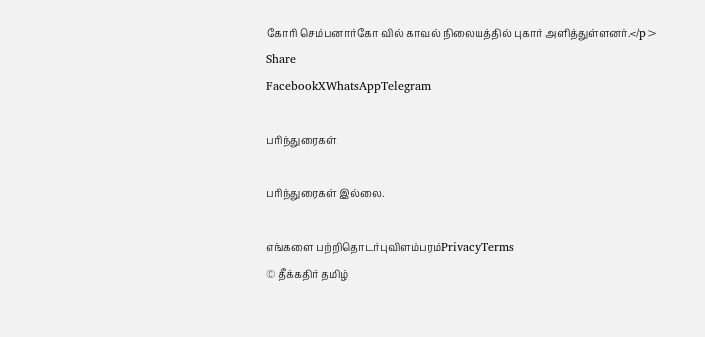கோரி செம்பனார்கோ வில் காவல் நிலையத்தில் புகார் அளித்துள்ளனர்.</p>
Share
FacebookXWhatsAppTelegram

பரிந்துரைகள்

பரிந்துரைகள் இல்லை.

எங்களை பற்றிதொடர்புவிளம்பரம்PrivacyTerms
© தீக்கதிர் தமிழ்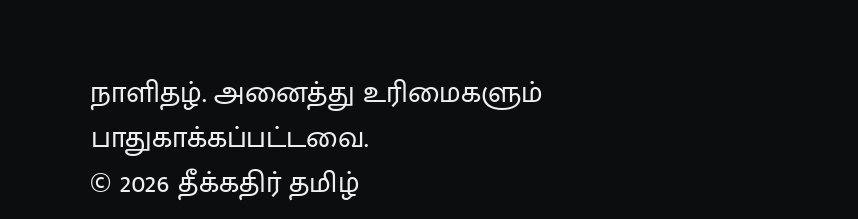நாளிதழ். அனைத்து உரிமைகளும் பாதுகாக்கப்பட்டவை.
© 2026 தீக்கதிர் தமிழ்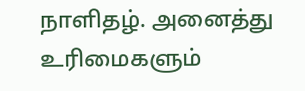நாளிதழ். அனைத்து உரிமைகளும்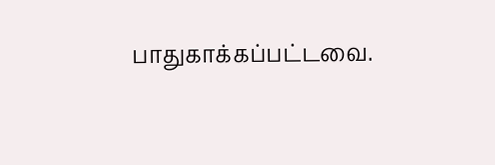பாதுகாக்கப்பட்டவை.